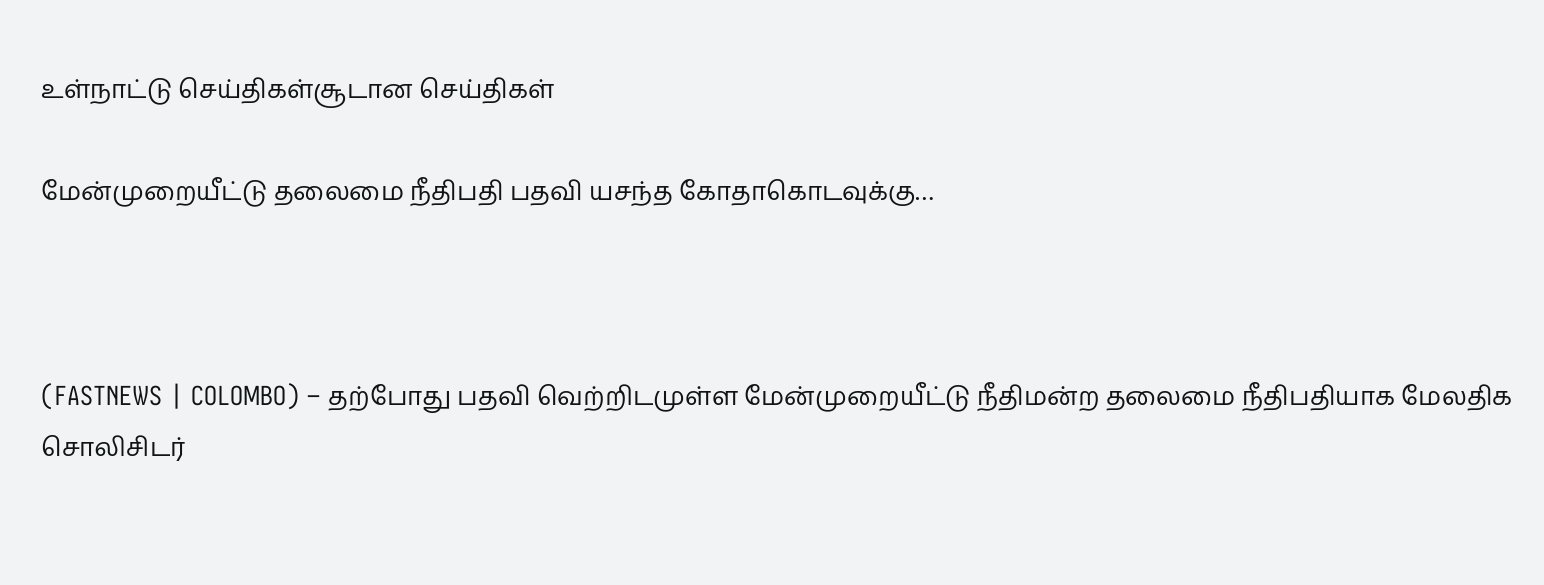உள்நாட்டு செய்திகள்சூடான செய்திகள்

மேன்முறையீட்டு தலைமை நீதிபதி பதவி யசந்த கோதாகொடவுக்கு…



(FASTNEWS | COLOMBO) – தற்போது பதவி வெற்றிடமுள்ள மேன்முறையீட்டு நீதிமன்ற தலைமை நீதிபதியாக மேலதிக சொலிசிடர்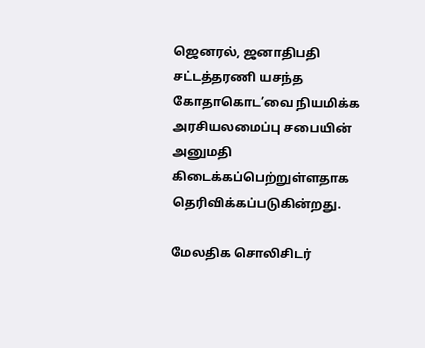ஜெனரல், ஜனாதிபதி சட்டத்தரணி யசந்த கோதாகொட’வை நியமிக்க அரசியலமைப்பு சபையின் அனுமதி கிடைக்கப்பெற்றுள்ளதாக தெரிவிக்கப்படுகின்றது.

மேலதிக சொலிசிடர்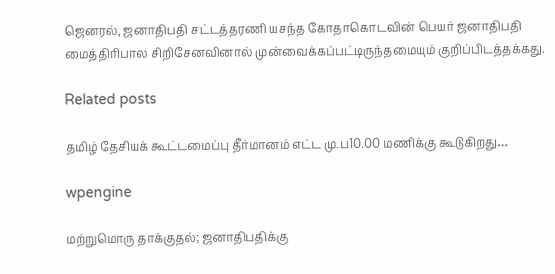ஜெனரல், ஜனாதிபதி சட்டத்தரணி யசந்த கோதாகொடவின் பெயர் ஜனாதிபதி மைத்திரிபால சிறிசேனவினால் முன்வைக்கப்பட்டிருந்தமையும் குறிப்பிடத்தக்கது.

Related posts

தமிழ் தேசியக் கூட்டமைப்பு தீர்மானம் எட்ட மு.ப10.00 மணிக்கு கூடுகிறது…

wpengine

மற்றுமொரு தாக்குதல்; ஜனாதிபதிக்கு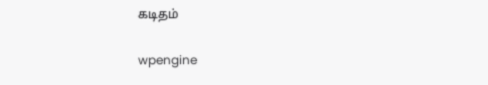கடிதம்

wpengine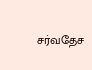சர்வதேச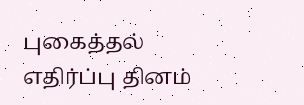புகைத்தல் எதிர்ப்பு தினம்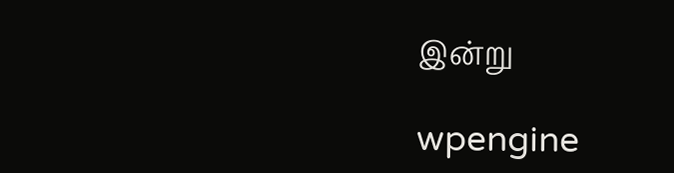இன்று

wpengine